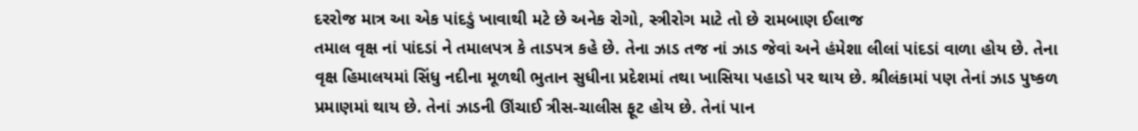દરરોજ માત્ર આ એક પાંદડું ખાવાથી મટે છે અનેક રોગો, સ્ત્રીરોગ માટે તો છે રામબાણ ઈલાજ
તમાલ વૃક્ષ નાં પાંદડાં ને તમાલપત્ર કે તાડપત્ર કહે છે. તેના ઝાડ તજ નાં ઝાડ જેવાં અને હંમેશા લીલાં પાંદડાં વાળા હોય છે. તેના વૃક્ષ હિમાલયમાં સિંધુ નદીના મૂળથી ભુતાન સુધીના પ્રદેશમાં તથા ખાસિયા પહાડો પર થાય છે. શ્રીલંકામાં પણ તેનાં ઝાડ પુષ્કળ પ્રમાણમાં થાય છે. તેનાં ઝાડની ઊંચાઈ ત્રીસ-ચાલીસ ફૂટ હોય છે. તેનાં પાન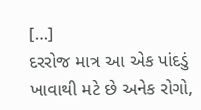[…]
દરરોજ માત્ર આ એક પાંદડું ખાવાથી મટે છે અનેક રોગો,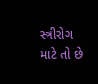સ્ત્રીરોગ માટે તો છે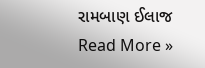રામબાણ ઈલાજ Read More »